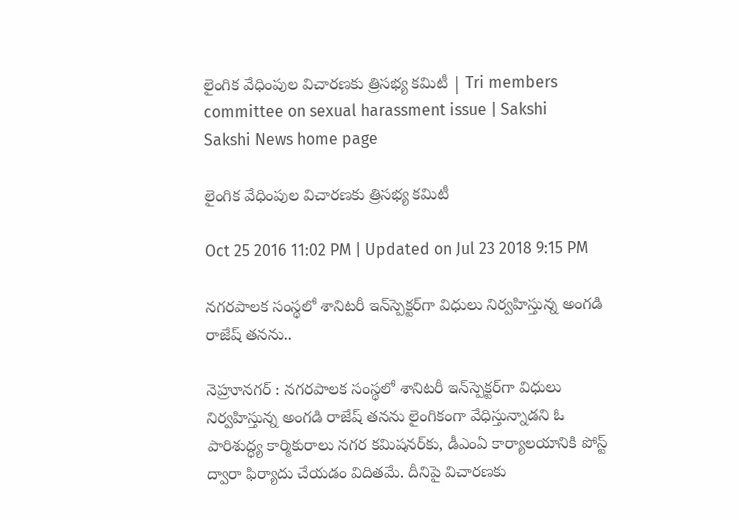లైంగిక వేధింపుల విచారణకు త్రిసభ్య కమిటీ | Tri members committee on sexual harassment issue | Sakshi
Sakshi News home page

లైంగిక వేధింపుల విచారణకు త్రిసభ్య కమిటీ

Oct 25 2016 11:02 PM | Updated on Jul 23 2018 9:15 PM

నగరపాలక సంస్థలో శానిటరీ ఇన్‌స్పెక్టర్‌గా విధులు నిర్వహిస్తున్న అంగడి రాజేష్‌ తనను..

నెహ్రూనగర్‌ : నగరపాలక సంస్థలో శానిటరీ ఇన్‌స్పెక్టర్‌గా విధులు నిర్వహిస్తున్న అంగడి రాజేష్‌ తనను లైంగికంగా వేధిస్తున్నాడని ఓ పారిశుద్ధ్య కార్మికురాలు నగర కమిషనర్‌కు, డీఎంఏ కార్యాలయానికి పోస్ట్‌ ద్వారా ఫిర్యాదు చేయడం విదితమే. దీనిపై విచారణకు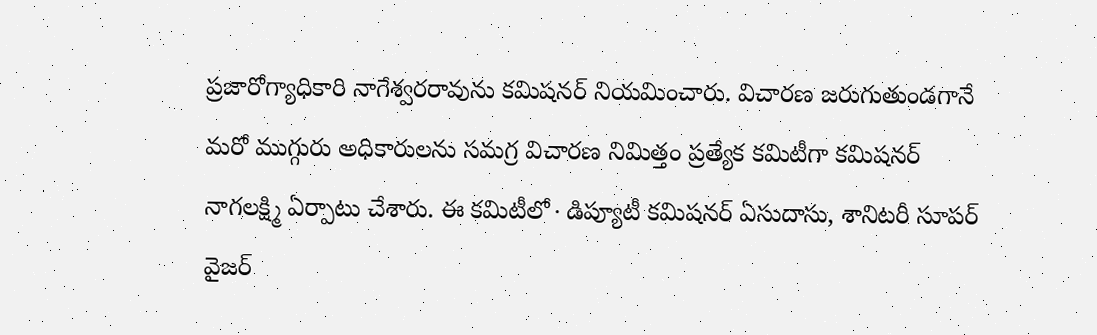ప్రజారోగ్యాధికారి నాగేశ్వరరావును కమిషనర్‌ నియమించారు. విచారణ జరుగుతుండగానే మరో ముగ్గురు అధికారులను సమగ్ర విచారణ నిమిత్తం ప్రత్యేక కమిటీగా కమిషనర్‌ నాగలక్ష్మి ఏర్పాటు చేశారు. ఈ కమిటీలో∙డిప్యూటీ కమిషనర్‌ ఏసుదాసు, శానిటరీ సూపర్‌ వైజర్‌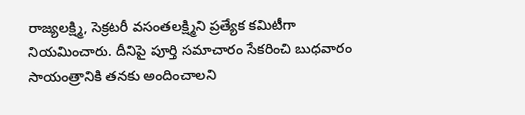రాజ్యలక్ష్మి, సెక్రటరీ వసంతలక్ష్మిని ప్రత్యేక కమిటీగా నియమించారు. దీనిపై పూర్తి సమాచారం సేకరించి బుధవారం సాయంత్రానికి తనకు అందించాలని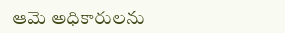ఆమె అధికారులను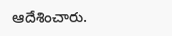ఆదేశించారు.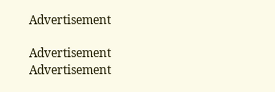Advertisement

Advertisement
Advertisement